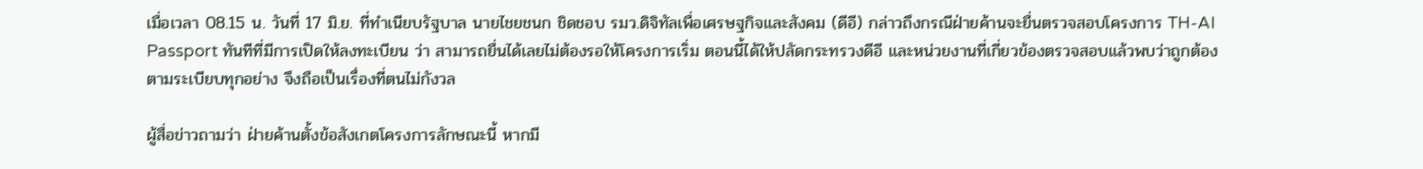เมื่อเวลา 08.15 น. วันที่ 17 มิ.ย. ที่ทำเนียบรัฐบาล นายไชยชนก ชิดชอบ รมว.ดิจิทัลเพื่อเศรษฐกิจและสังคม (ดีอี) กล่าวถึงกรณีฝ่ายค้านจะยื่นตรวจสอบโครงการ TH-AI Passport ทันทีที่มีการเปิดให้ลงทะเบียน ว่า สามารถยื่นได้เลยไม่ต้องรอให้โครงการเริ่ม ตอนนี้ได้ให้ปลัดกระทรวงดีอี และหน่วยงานที่เกี่ยวข้องตรวจสอบแล้วพบว่าถูกต้องตามระเบียบทุกอย่าง จึงถือเป็นเรื่องที่ตนไม่กังวล

ผู้สื่อข่าวถามว่า ฝ่ายค้านตั้งข้อสังเกตโครงการลักษณะนี้ หากมี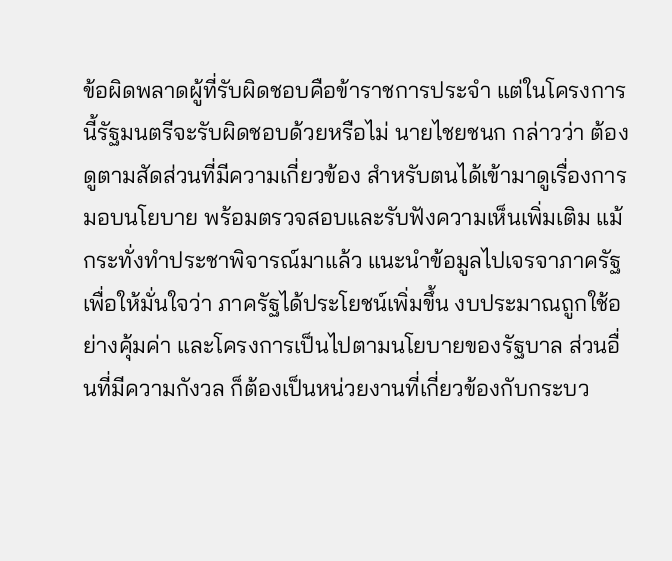ข้อผิดพลาดผู้ที่รับผิดชอบคือข้าราชการประจำ แต่ในโครงการนี้รัฐมนตรีจะรับผิดชอบด้วยหรือไม่ นายไชยชนก กล่าวว่า ต้องดูตามสัดส่วนที่มีความเกี่ยวข้อง สำหรับตนได้เข้ามาดูเรื่องการมอบนโยบาย พร้อมตรวจสอบและรับฟังความเห็นเพิ่มเติม แม้กระทั่งทำประชาพิจารณ์มาแล้ว แนะนำข้อมูลไปเจรจาภาครัฐเพื่อให้มั่นใจว่า ภาครัฐได้ประโยชน์เพิ่มขึ้น งบประมาณถูกใช้อย่างคุ้มค่า และโครงการเป็นไปตามนโยบายของรัฐบาล ส่วนอื่นที่มีความกังวล ก็ต้องเป็นหน่วยงานที่เกี่ยวข้องกับกระบว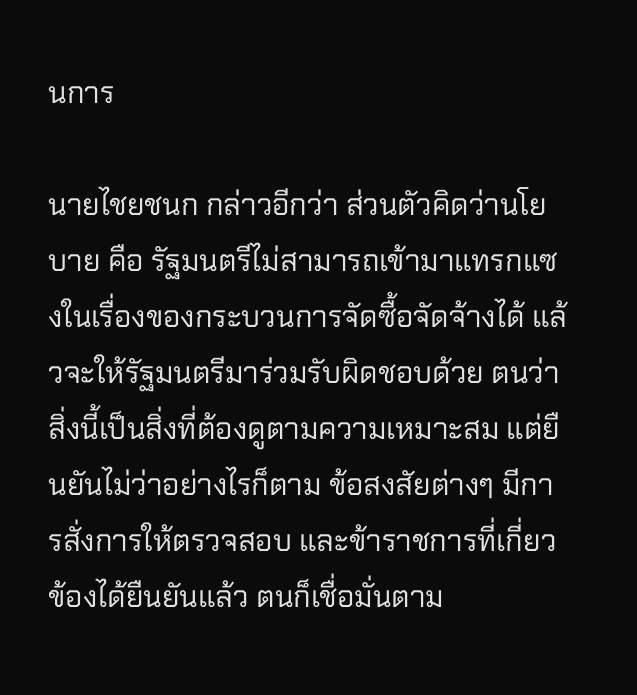นการ

นายไชยชนก กล่าวอีกว่า ส่วนตัวคิดว่านโยบาย คือ รัฐมนตรีไม่สามารถเข้ามาแทรกแซงในเรื่องของกระบวนการจัดซื้อจัดจ้างได้ แล้วจะให้รัฐมนตรีมาร่วมรับผิดชอบด้วย ตนว่า สิ่งนี้เป็นสิ่งที่ต้องดูตามความเหมาะสม แต่ยืนยันไม่ว่าอย่างไรก็ตาม ข้อสงสัยต่างๆ มีการสั่งการให้ตรวจสอบ และข้าราชการที่เกี่ยวข้องได้ยืนยันแล้ว ตนก็เชื่อมั่นตาม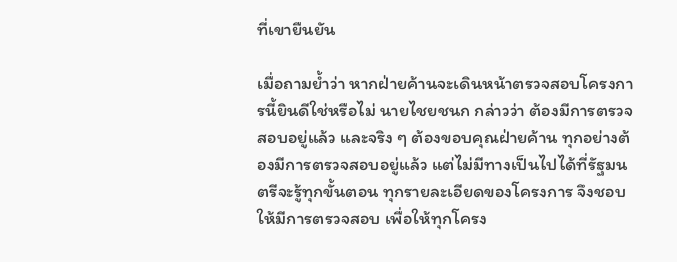ที่เขายืนยัน

เมื่อถามย้ำว่า หากฝ่ายค้านจะเดินหน้าตรวจสอบโครงการนี้ยินดีใช่หรือไม่ นายไชยชนก กล่าวว่า ต้องมีการตรวจสอบอยู่แล้ว และจริง ๆ ต้องขอบคุณฝ่ายค้าน ทุกอย่างต้องมีการตรวจสอบอยู่แล้ว แต่ไม่มีทางเป็นไปได้ที่รัฐมนตรีจะรู้ทุกขั้นตอน ทุกรายละเอียดของโครงการ จึงชอบให้มีการตรวจสอบ เพื่อให้ทุกโครง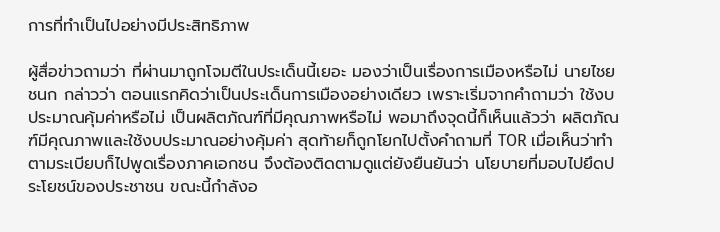การที่ทำเป็นไปอย่างมีประสิทธิภาพ

ผู้สื่อข่าวถามว่า ที่ผ่านมาถูกโจมตีในประเด็นนี้เยอะ มองว่าเป็นเรื่องการเมืองหรือไม่ นายไชยชนก กล่าวว่า ตอนแรกคิดว่าเป็นประเด็นการเมืองอย่างเดียว เพราะเริ่มจากคำถามว่า ใช้งบประมาณคุ้มค่าหรือไม่ เป็นผลิตภัณฑ์ที่มีคุณภาพหรือไม่ พอมาถึงจุดนี้ก็เห็นแล้วว่า ผลิตภัณฑ์มีคุณภาพและใช้งบประมาณอย่างคุ้มค่า สุดท้ายก็ถูกโยกไปตั้งคำถามที่ TOR เมื่อเห็นว่าทำตามระเบียบก็ไปพูดเรื่องภาคเอกชน จึงต้องติดตามดูแต่ยังยืนยันว่า นโยบายที่มอบไปยึดประโยชน์ของประชาชน ขณะนี้กำลังอ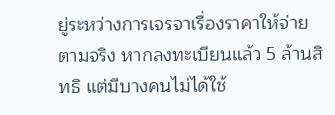ยู่ระหว่างการเจรจาเรื่องราคาให้จ่ายตามจริง หากลงทะเบียนแล้ว 5 ล้านสิทธิ แต่มีบางคนไม่ได้ใช้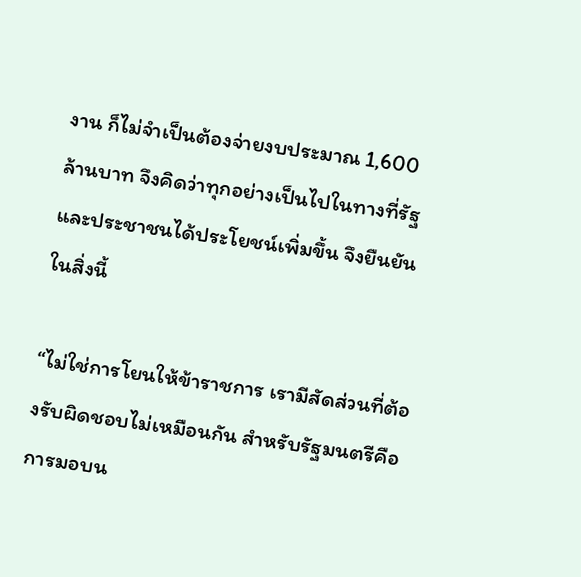งาน ก็ไม่จำเป็นต้องจ่ายงบประมาณ 1,600 ล้านบาท จึงคิดว่าทุกอย่างเป็นไปในทางที่รัฐและประชาชนได้ประโยชน์เพิ่มขึ้น จึงยืนยันในสิ่งนี้

“ไม่ใช่การโยนให้ข้าราชการ เรามีสัดส่วนที่ต้องรับผิดชอบไม่เหมือนกัน สำหรับรัฐมนตรีคือ การมอบน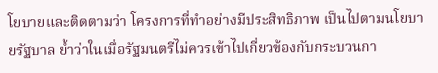โยบายและติดตามว่า โครงการที่ทำอย่างมีประสิทธิภาพ เป็นไปตามนโยบายรัฐบาล ย้ำว่าในเมื่อรัฐมนตรีไม่ควรเข้าไปเกี่ยวข้องกับกระบวนกา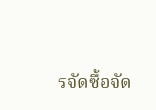รจัดซื้อจัด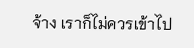จ้าง เราก็ไม่ควรเข้าไป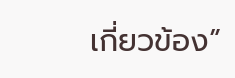เกี่ยวข้อง”